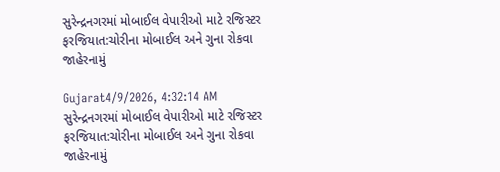સુરેન્દ્રનગરમાં મોબાઈલ વેપારીઓ માટે રજિસ્ટર ફરજિયાત:ચોરીના મોબાઈલ અને ગુના રોકવા જાહેરનામું

Gujarat4/9/2026, 4:32:14 AM
સુરેન્દ્રનગરમાં મોબાઈલ વેપારીઓ માટે રજિસ્ટર ફરજિયાત:ચોરીના મોબાઈલ અને ગુના રોકવા જાહેરનામું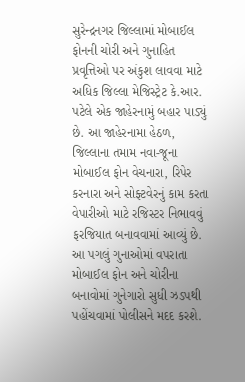સુરેન્દ્રનગર જિલ્લામાં મોબાઈલ ફોનની ચોરી અને ગુનાહિત પ્રવૃત્તિઓ પર અંકુશ લાવવા માટે અધિક જિલ્લા મેજિસ્ટ્રેટ કે.આર. પટેલે એક જાહેરનામું બહાર પાડ્યું છે. આ જાહેરનામા હેઠળ, જિલ્લાના તમામ નવા-જૂના મોબાઈલ ફોન વેચનારા, રિપેર કરનારા અને સોફ્ટવેરનું કામ કરતા વેપારીઓ માટે રજિસ્ટર નિભાવવું ફરજિયાત બનાવવામાં આવ્યું છે. આ પગલું ગુનાઓમાં વપરાતા મોબાઈલ ફોન અને ચોરીના બનાવોમાં ગુનેગારો સુધી ઝડપથી પહોંચવામાં પોલીસને મદદ કરશે.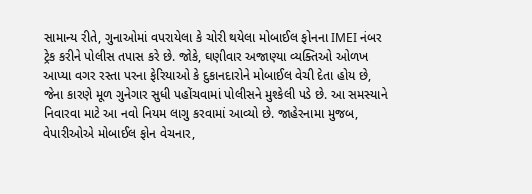સામાન્ય રીતે, ગુનાઓમાં વપરાયેલા કે ચોરી થયેલા મોબાઈલ ફોનના IMEI નંબર ટ્રેક કરીને પોલીસ તપાસ કરે છે. જોકે, ઘણીવાર અજાણ્યા વ્યક્તિઓ ઓળખ આપ્યા વગર રસ્તા પરના ફેરિયાઓ કે દુકાનદારોને મોબાઈલ વેચી દેતા હોય છે, જેના કારણે મૂળ ગુનેગાર સુધી પહોંચવામાં પોલીસને મુશ્કેલી પડે છે. આ સમસ્યાને નિવારવા માટે આ નવો નિયમ લાગુ કરવામાં આવ્યો છે. જાહેરનામા મુજબ, વેપારીઓએ મોબાઈલ ફોન વેચનાર,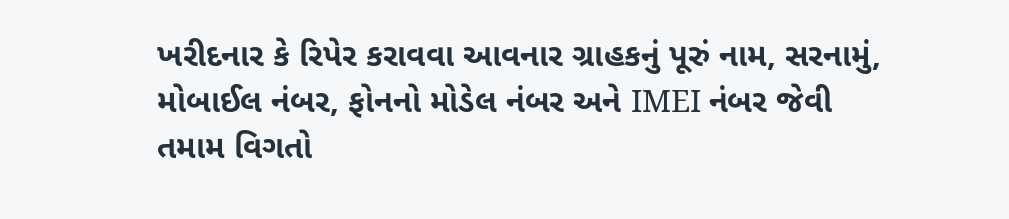ખરીદનાર કે રિપેર કરાવવા આવનાર ગ્રાહકનું પૂરું નામ, સરનામું, મોબાઈલ નંબર, ફોનનો મોડેલ નંબર અને IMEI નંબર જેવી તમામ વિગતો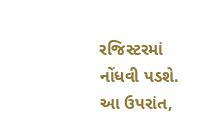રજિસ્ટરમાં નોંધવી પડશે. આ ઉપરાંત,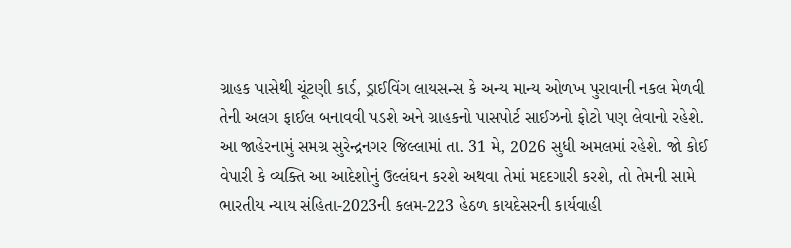ગ્રાહક પાસેથી ચૂંટણી કાર્ડ, ડ્રાઈવિંગ લાયસન્સ કે અન્ય માન્ય ઓળખ પુરાવાની નકલ મેળવી તેની અલગ ફાઈલ બનાવવી પડશે અને ગ્રાહકનો પાસપોર્ટ સાઈઝનો ફોટો પણ લેવાનો રહેશે. આ જાહેરનામું સમગ્ર સુરેન્દ્રનગર જિલ્લામાં તા. 31 મે, 2026 સુધી અમલમાં રહેશે. જો કોઈ વેપારી કે વ્યક્તિ આ આદેશોનું ઉલ્લંઘન કરશે અથવા તેમાં મદદગારી કરશે, તો તેમની સામે ભારતીય ન્યાય સંહિતા-2023ની કલમ-223 હેઠળ કાયદેસરની કાર્યવાહી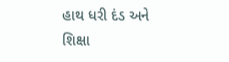હાથ ધરી દંડ અને શિક્ષા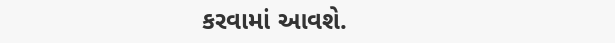કરવામાં આવશે.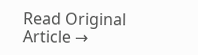Read Original Article →